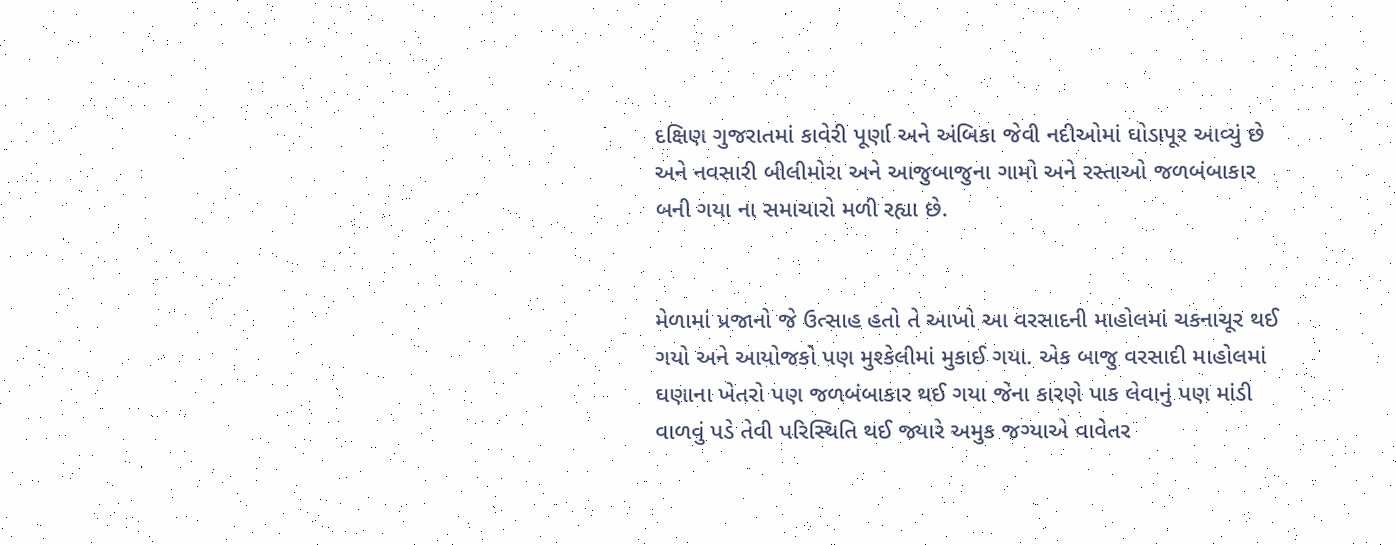દક્ષિણ ગુજરાતમાં કાવેરી પૂર્ણા અને અંબિકા જેવી નદીઓમાં ઘોડાપૂર આવ્યું છે અને નવસારી બીલીમોરા અને આજુબાજુના ગામો અને રસ્તાઓ જળબંબાકાર બની ગયા ના સમાચારો મળી રહ્યા છે.


મેળામાં પ્રજાનો જે ઉત્સાહ હતો તે આખો આ વરસાદની માહોલમાં ચકનાચૂર થઈ ગયો અને આયોજકો પણ મુશ્કેલીમાં મુકાઈ ગયા. એક બાજુ વરસાદી માહોલમાં ઘણાના ખેતરો પણ જળબંબાકાર થઈ ગયા જેના કારણે પાક લેવાનું પણ માંડી વાળવું પડે તેવી પરિસ્થિતિ થઈ જ્યારે અમુક જગ્યાએ વાવેતર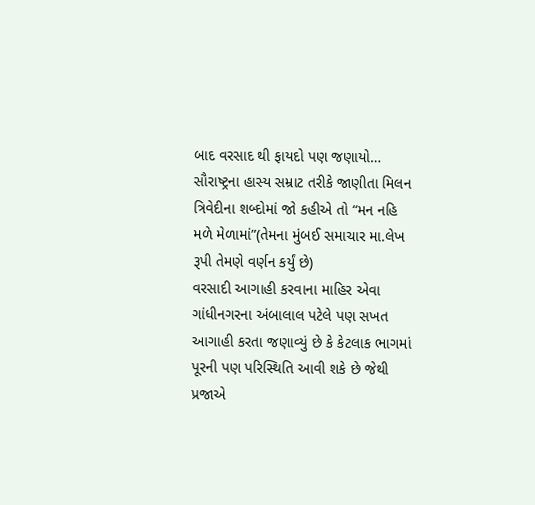બાદ વરસાદ થી ફાયદો પણ જણાયો… સૌરાષ્ટ્રના હાસ્ય સમ્રાટ તરીકે જાણીતા મિલન ત્રિવેદીના શબ્દોમાં જો કહીએ તો “મન નહિ મળે મેળામાં”(તેમના મુંબઈ સમાચાર મા.લેખ રૂપી તેમણે વર્ણન કર્યું છે)
વરસાદી આગાહી કરવાના માહિર એવા ગાંધીનગરના અંબાલાલ પટેલે પણ સખત આગાહી કરતા જણાવ્યું છે કે કેટલાક ભાગમાં પૂરની પણ પરિસ્થિતિ આવી શકે છે જેથી પ્રજાએ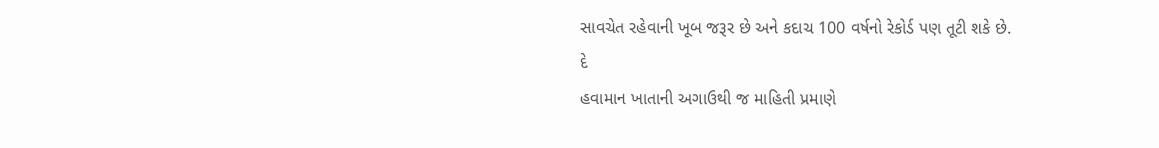સાવચેત રહેવાની ખૂબ જરૂર છે અને કદાચ 100 વર્ષનો રેકોર્ડ પણ તૂટી શકે છે.
દે
હવામાન ખાતાની અગાઉથી જ માહિતી પ્રમાણે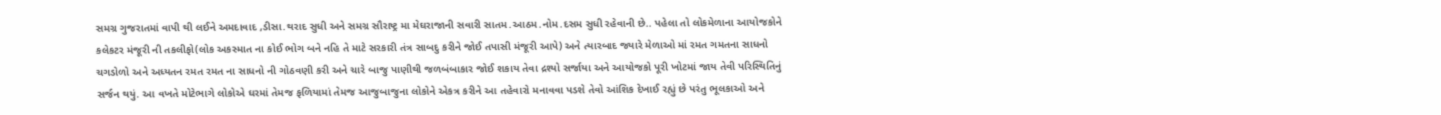સમગ્ર ગુજરાતમાં વાપી થી લઈને અમદાવાદ ,ડીસા.થરાદ સુધી અને સમગ્ર સૌરાષ્ટ્ર મા મેઘરાજાની સવારી સાતમ.આઠમ.નોમ.દસમ સુધી રહેવાની છે.. પહેલા તો લોકમેળાના આયોજકોને કલેકટર મંજૂરી ની તકલીફો(લોક અકસ્માત ના કોઈ ભોગ બને નહિ તે માટે સરકારી તંત્ર સાબદુ કરીને જોઈ તપાસી મંજૂરી આપે) અને ત્યારબાદ જ્યારે મેળાઓ માં રમત ગમતના સાધનો ચગડોળો અને અધ્યતન રમત રમત ના સાધનો ની ગોઠવણી કરી અને ચારે બાજુ પાણીથી જળબંબાકાર જોઈ શકાય તેવા દ્રશ્યો સર્જાયા અને આયોજકો પૂરી ખોટમાં જાય તેવી પરિસ્થિતિનું સર્જન થયું. આ વખતે મોટેભાગે લોકોએ ઘરમાં તેમજ ફળિયામાં તેમજ આજુબાજુના લોકોને એકત્ર કરીને આ તહેવારો મનાવવા પડશે તેવો આંશિક દેખાઈ રહ્યું છે પરંતુ ભૂલકાઓ અને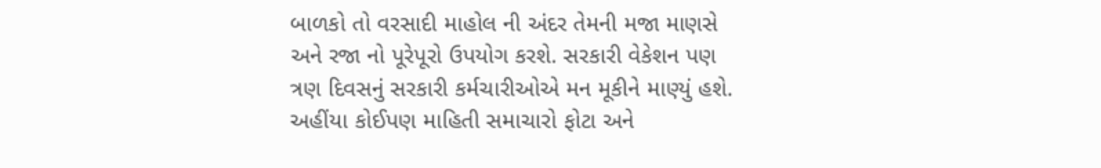બાળકો તો વરસાદી માહોલ ની અંદર તેમની મજા માણસે અને રજા નો પૂરેપૂરો ઉપયોગ કરશે. સરકારી વેકેશન પણ ત્રણ દિવસનું સરકારી કર્મચારીઓએ મન મૂકીને માણ્યું હશે.
અહીંયા કોઈપણ માહિતી સમાચારો ફોટા અને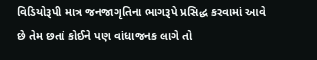વિડિયોરૂપી માત્ર જનજાગૃતિના ભાગરૂપે પ્રસિદ્ધ કરવામાં આવે છે તેમ છતાં કોઈને પણ વાંધાજનક લાગે તો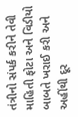તંત્રીનો સંપર્ક કરીને તેવી માહિતી ફોટા અને વિડીયો બાબતે ખરાઈ કરી અને અહીંથી દૂર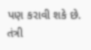પણ કરાવી શકે છે. તંત્રી